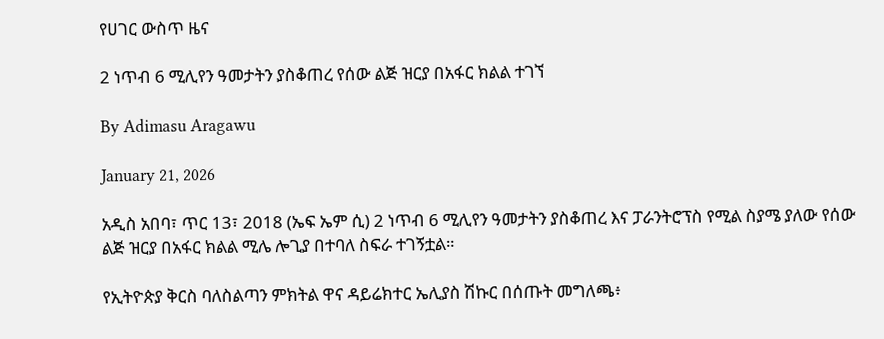የሀገር ውስጥ ዜና

2 ነጥብ 6 ሚሊየን ዓመታትን ያስቆጠረ የሰው ልጅ ዝርያ በአፋር ክልል ተገኘ

By Adimasu Aragawu

January 21, 2026

አዲስ አበባ፣ ጥር 13፣ 2018 (ኤፍ ኤም ሲ) 2 ነጥብ 6 ሚሊየን ዓመታትን ያስቆጠረ እና ፓራንትሮፕስ የሚል ስያሜ ያለው የሰው ልጅ ዝርያ በአፋር ክልል ሚሌ ሎጊያ በተባለ ስፍራ ተገኝቷል።

የኢትዮጵያ ቅርስ ባለስልጣን ምክትል ዋና ዳይሬክተር ኤሊያስ ሽኩር በሰጡት መግለጫ፥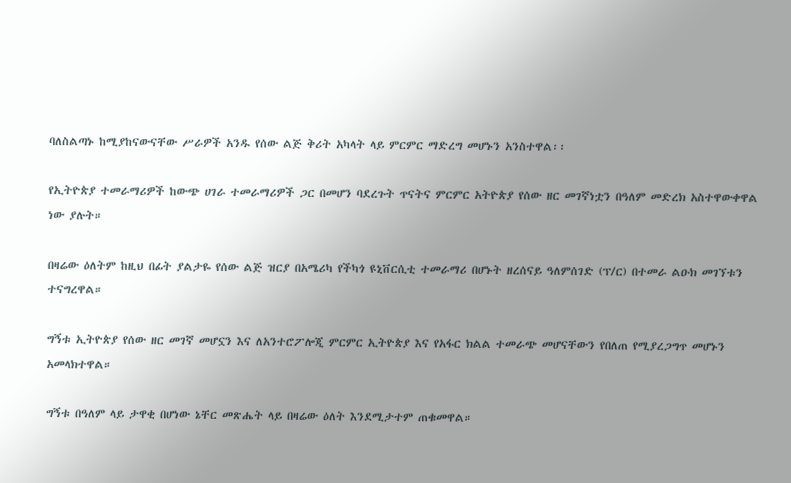ባለስልጣኑ ከሚያከናውናቸው ሥራዎች አንዱ የሰው ልጅ ቅሪት አካላት ላይ ምርምር ማድረግ መሆኑን አንስተዋል፡፡

የኢትዮጵያ ተመራማሪዎች ከውጭ ሀገራ ተመራማሪዎች ጋር በመሆን ባደረጉት ጥናትና ምርምር አትዮጵያ የሰው ዘር መገኛነቷን በዓለም መድረክ አስተዋውቀዋል ነው ያሉት።

በዛሬው ዕለትም ከዚህ በፊት ያልታዬ የሰው ልጅ ዝርያ በአሜሪካ የችካጎ ዩኒቨርሲቲ ተመራማሪ በሆኑት ዘረሰናይ ዓለምሰገድ (ፕ/ር) በተመራ ልዑክ መገኘቱን ተናግረዋል።

ግኝቱ ኢትዮጵያ የሰው ዘር መገኛ መሆኗን እና ለአንተሮፖሎጂ ምርምር ኢትዮጵያ እና የአፋር ክልል ተመራጭ መሆናቸውን የበለጠ የሚያረጋግጥ መሆኑን አመላክተዋል።

ግኝቱ በዓለም ላይ ታዋቂ በሆነው ኔቸር መጽሔት ላይ በዛሬው ዕለት እንደሚታተም ጠቁመዋል።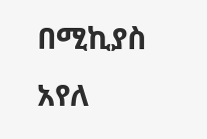በሚኪያስ አየለ